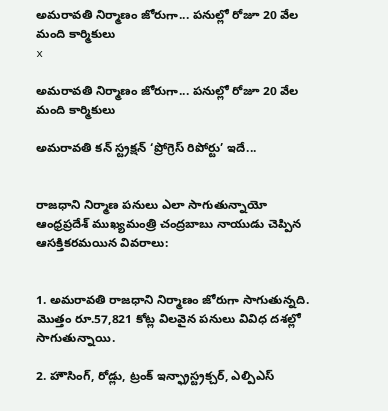అమరావతి నిర్మాణం జోరుగా... పనుల్లో రోజూ 20 వేల మంది కార్మికులు
x

అమరావతి నిర్మాణం జోరుగా... పనుల్లో రోజూ 20 వేల మంది కార్మికులు

అమరావతి కన్ స్ట్రక్షన్ ‘ప్రోగ్రెస్ రిపోర్టు’ ఇదే...


రాజధాని నిర్మాణ పనులు ఎలా సాగుతున్నాయో ఆంధ్రప్రదేశ్ ముఖ్యమంత్రి చంద్రబాబు నాయుడు చెప్పిన ఆసక్తికరమయిన వివరాలు:


1. అమరావతి రాజధాని నిర్మాణం జోరుగా సాగుతున్నది. మొత్తం రూ.57,821 కోట్ల విలవైన పనులు వివిధ దశల్లో సాగుతున్నాయి.

2. హౌసింగ్, రోడ్లు, ట్రంక్ ఇన్ఫ్రాస్ట్రక్చర్, ఎల్పిఎస్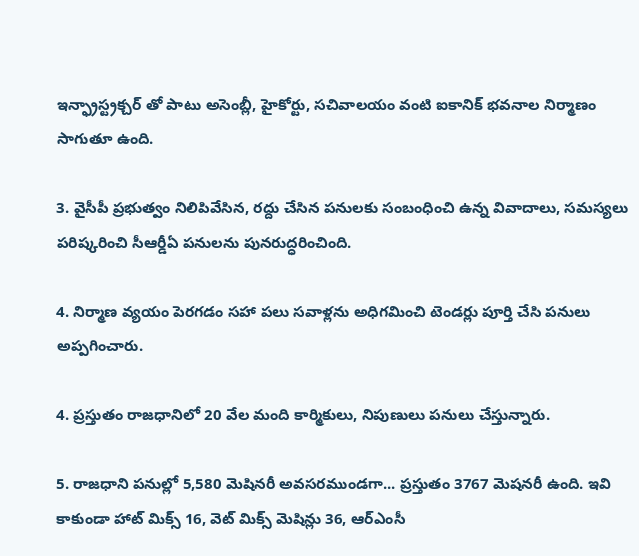ఇన్ఫ్రాస్ట్రక్చర్ తో పాటు అసెంబ్లీ, హైకోర్టు, సచివాలయం వంటి ఐకానిక్ భవనాల నిర్మాణం సాగుతూ ఉంది.

3. వైసీపీ ప్రభుత్వం నిలిపివేసిన, రద్దు చేసిన పనులకు సంబంధించి ఉన్న వివాదాలు, సమస్యలు పరిష్కరించి సీఆర్డీఏ పనులను పునరుద్ధరించింది.

4. నిర్మాణ వ్యయం పెరగడం సహా పలు సవాళ్లను అధిగమించి టెండర్లు పూర్తి చేసి పనులు అప్పగించారు.

4. ప్రస్తుతం రాజధానిలో 20 వేల మంది కార్మికులు, నిపుణులు పనులు చేస్తున్నారు.

5. రాజధాని పనుల్లో 5,580 మెషినరీ అవసరముండగా... ప్రస్తుతం 3767 మెషనరీ ఉంది. ఇవి కాకుండా హాట్ మిక్స్ 16, వెట్ మిక్స్ మెషిన్లు 36, ఆర్ఎంసీ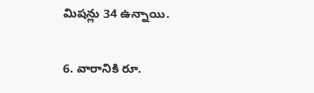మిషన్లు 34 ఉన్నాయి.

6. వారానికి రూ.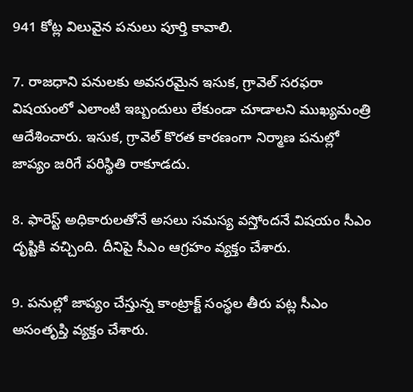941 కోట్ల విలువైన పనులు పూర్తి కావాలి.

7. రాజధాని పనులకు అవసరమైన ఇసుక, గ్రావెల్ సరఫరా విషయంలో ఎలాంటి ఇబ్బందులు లేకుండా చూడాలని ముఖ్యమంత్రి ఆదేశించారు. ఇసుక, గ్రావెల్ కొరత కారణంగా నిర్మాణ పనుల్లో జాప్యం జరిగే పరిస్థితి రాకూడదు.

8. ఫారెస్ట్ అధికారులతోనే అసలు సమస్య వస్తోందనే విషయం సీఎం దృష్టికి వచ్చింది. దీనిపై సీఎం ఆగ్రహం వ్యక్తం చేశారు.

9. పనుల్లో జాప్యం చేస్తున్న కాంట్రాక్ట్ సంస్థల తీరు పట్ల సీఎం అసంతృప్తి వ్యక్తం చేశారు.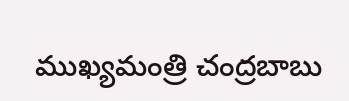ముఖ్యమంత్రి చంద్రబాబు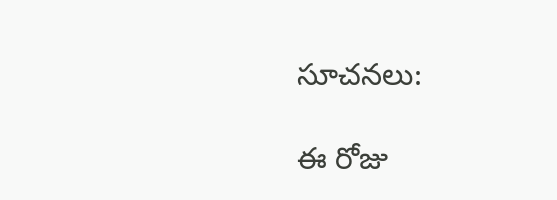సూచనలు:

ఈ రోజు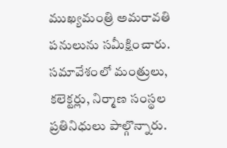ముఖ్యమంత్రి అమరావతి పనులును సమీక్షించారు. సమావేశంలో మంత్రులు, కలెక్టర్లు, నిర్మాణ సంస్థల ప్రతినిధులు పాల్గొన్నారు.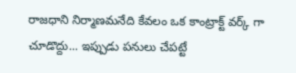రాజధాని నిర్మాణమనేది కేవలం ఒక కాంట్రాక్ట్ వర్క్ గా చూడొద్దు... ఇప్పుడు పనులు చేపట్టే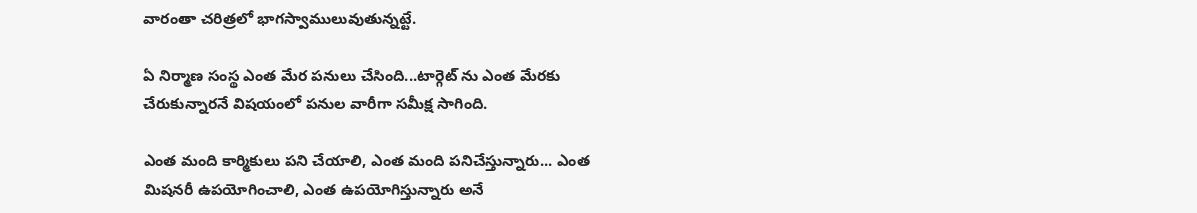వారంతా చరిత్రలో భాగస్వాములువుతున్నట్టే.

ఏ నిర్మాణ సంస్థ ఎంత మేర పనులు చేసింది...టార్గెట్ ను ఎంత మేరకు చేరుకున్నారనే విషయంలో పనుల వారీగా సమీక్ష సాగింది.

ఎంత మంది కార్మికులు పని చేయాలి, ఎంత మంది పనిచేస్తున్నారు... ఎంత మిషనరీ ఉపయోగించాలి, ఎంత ఉపయోగిస్తున్నారు అనే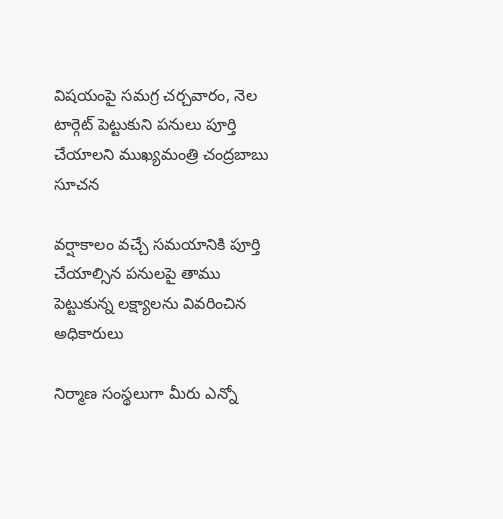విషయంపై సమగ్ర చర్చవారం, నెల టార్గెట్ పెట్టుకుని పనులు పూర్తి చేయాలని ముఖ్యమంత్రి చంద్రబాబు సూచన

వర్షాకాలం వచ్చే సమయానికి పూర్తి చేయాల్సిన పనులపై తాము పెట్టుకున్న లక్ష్యాలను వివరించిన అధికారులు

నిర్మాణ సంస్థలుగా మీరు ఎన్నో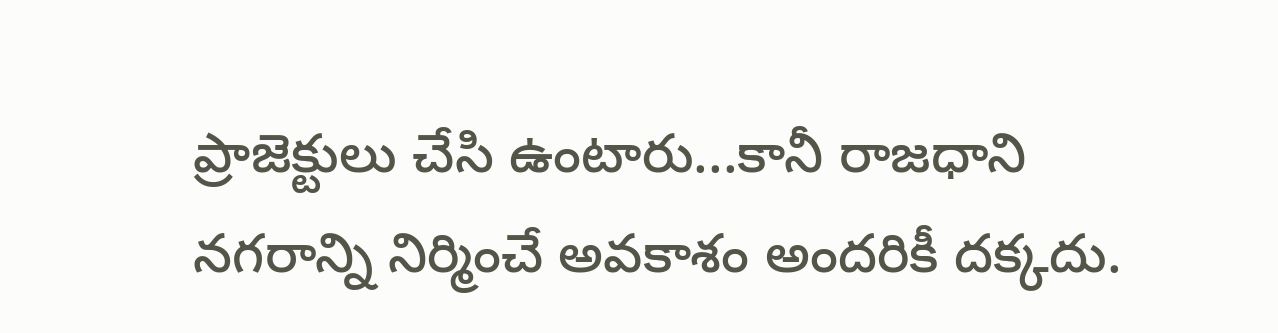ప్రాజెక్టులు చేసి ఉంటారు...కానీ రాజధాని నగరాన్ని నిర్మించే అవకాశం అందరికీ దక్కదు.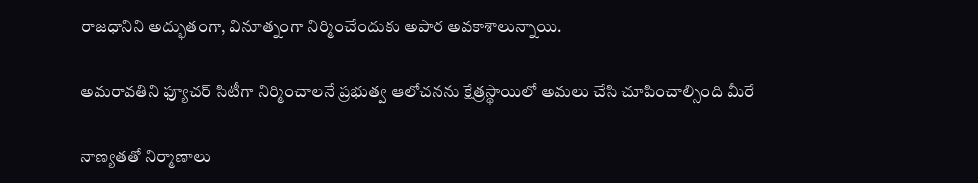రాజధానిని అద్భుతంగా, వినూత్నంగా నిర్మించేందుకు అపార అవకాశాలున్నాయి.

అమరావతిని ఫ్యూచర్ సిటీగా నిర్మించాలనే ప్రభుత్వ ఆలోచనను క్షేత్రస్థాయిలో అమలు చేసి చూపించాల్సింది మీరే

నాణ్యతతో నిర్మాణాలు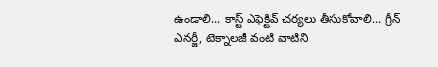ఉండాలి... కాస్ట్ ఎఫెక్టివ్ చర్యలు తీసుకోవాలి... గ్రీన్ ఎనర్జీ, టెక్నాలజీ వంటి వాటిని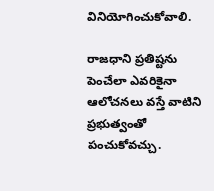వినియోగించుకోవాలి.

రాజధాని ప్రతిష్టను పెంచేలా ఎవరికైనా ఆలోచనలు వస్తే వాటిని ప్రభుత్వంతో పంచుకోవచ్చు.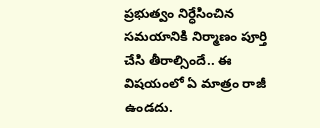ప్రభుత్వం నిర్ధేసించిన సమయానికి నిర్మాణం పూర్తి చేసి తీరాల్సిందే.. ఈ విషయంలో ఏ మాత్రం రాజీ ఉండదు.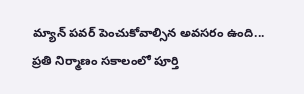మ్యాన్ పవర్ పెంచుకోవాల్సిన అవసరం ఉంది... ప్రతి నిర్మాణం సకాలంలో పూర్తి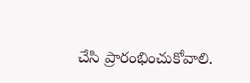చేసి ప్రారంభించుకోవాలి.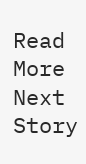Read More
Next Story